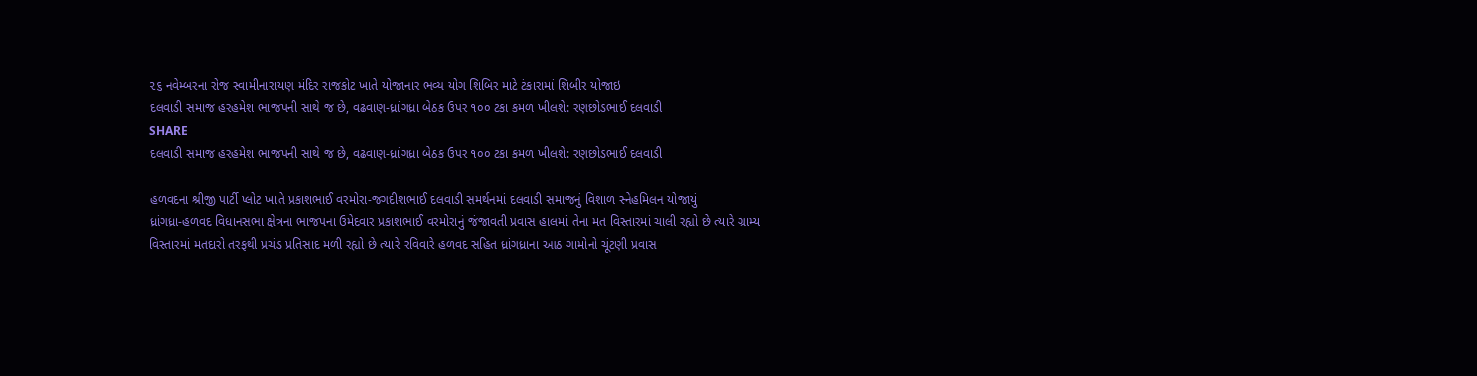૨૬ નવેમ્બરના રોજ સ્વામીનારાયણ મંદિર રાજકોટ ખાતે યોજાનાર ભવ્ય યોગ શિબિર માટે ટંકારામાં શિબીર યોજાઇ
દલવાડી સમાજ હરહમેશ ભાજપની સાથે જ છે, વઢવાણ-ધ્રાંગધ્રા બેઠક ઉપર ૧૦૦ ટકા કમળ ખીલશે: રણછોડભાઈ દલવાડી
SHARE
દલવાડી સમાજ હરહમેશ ભાજપની સાથે જ છે, વઢવાણ-ધ્રાંગધ્રા બેઠક ઉપર ૧૦૦ ટકા કમળ ખીલશે: રણછોડભાઈ દલવાડી

હળવદના શ્રીજી પાર્ટી પ્લોટ ખાતે પ્રકાશભાઈ વરમોરા-જગદીશભાઈ દલવાડી સમર્થનમાં દલવાડી સમાજનું વિશાળ સ્નેહમિલન યોજાયું
ધ્રાંગધ્રા-હળવદ વિધાનસભા ક્ષેત્રના ભાજપના ઉમેદવાર પ્રકાશભાઈ વરમોરાનું જંજાવતી પ્રવાસ હાલમાં તેના મત વિસ્તારમાં ચાલી રહ્યો છે ત્યારે ગ્રામ્ય વિસ્તારમાં મતદારો તરફથી પ્રચંડ પ્રતિસાદ મળી રહ્યો છે ત્યારે રવિવારે હળવદ સહિત ધ્રાંગધ્રાના આઠ ગામોનો ચૂંટણી પ્રવાસ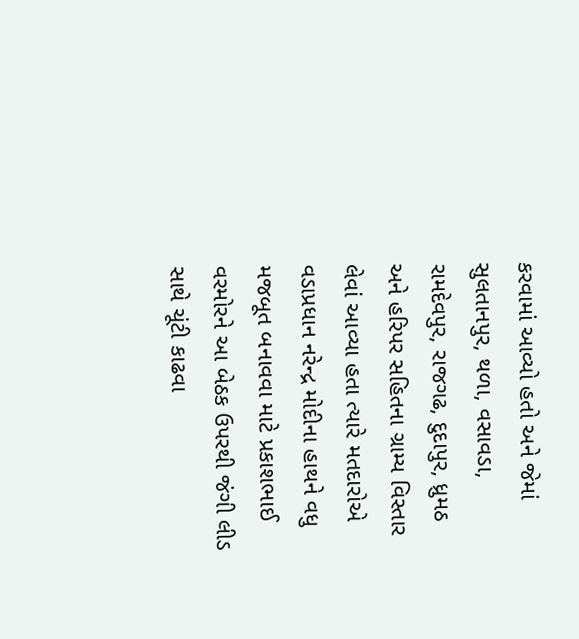કરવામાં આવ્યો હતો અને જેમાં સુલતાનપુર, થળા, વસાવડા, રામદેવપુર, રાજગઢ, દુદાપુર, ધ્રુમઠ અને હરિપર સહિતના ગ્રામ્ય વિસ્તાર લેવાં આવ્યા હતા ત્યારે મતદારોએ વડાપ્રધાન નરેન્દ્ર મોદીના હાથને વધુ મજબૂત બનાવવા માટે પ્રકાશભાઈ વરમોરને આ બેઠક ઉપરથી જંગી લીડ સાથે ચૂંટી કાઢવા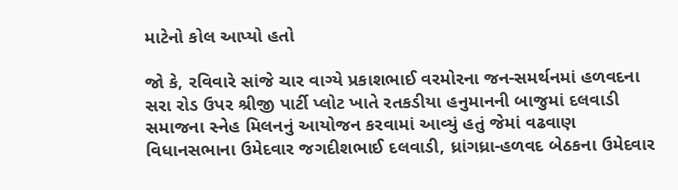માટેનો કોલ આપ્યો હતો

જો કે, રવિવારે સાંજે ચાર વાગ્યે પ્રકાશભાઈ વરમોરના જન-સમર્થનમાં હળવદના સરા રોડ ઉપર શ્રીજી પાર્ટી પ્લોટ ખાતે રતકડીયા હનુમાનની બાજુમાં દલવાડી સમાજના સ્નેહ મિલનનું આયોજન કરવામાં આવ્યું હતું જેમાં વઢવાણ વિધાનસભાના ઉમેદવાર જગદીશભાઈ દલવાડી, ધ્રાંગધ્રા-હળવદ બેઠકના ઉમેદવાર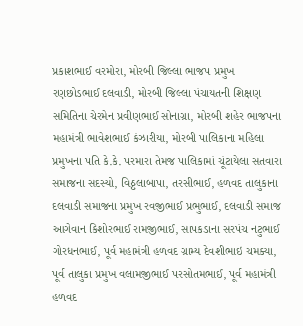પ્રકાશભાઈ વરમોરા, મોરબી જિલ્લા ભાજપ પ્રમુખ રણછોડભાઈ દલવાડી, મોરબી જિલ્લા પંચાયતની શિક્ષણ સમિતિના ચેરમેન પ્રવીણભાઈ સોનાગ્રા, મોરબી શહેર ભાજપના મહામંત્રી ભાવેશભાઈ કંઝારીયા, મોરબી પાલિકાના મહિલા પ્રમુખના પતિ કે.કે. પરમારા તેમજ પાલિકામાં ચૂંટાયેલા સતવારા સમાજના સદસ્યો, વિઠ્ઠલાબાપા, તરસીભાઈ, હળવદ તાલુકાના દલવાડી સમાજના પ્રમુખ રવજીભાઈ પ્રભુભાઈ, દલવાડી સમાજ આગેવાન કિશોરભાઈ રામજીભાઈ, સાપકડાના સરપંચ નટુભાઈ ગોરધનભાઈ, પૂર્વ મહામંત્રી હળવદ ગ્રામ્ય દેવશીભાઇ ચમક્યા, પૂર્વ તાલુકા પ્રમુખ વલામજીભાઈ પરસોતમભાઈ, પૂર્વ મહામંત્રી હળવદ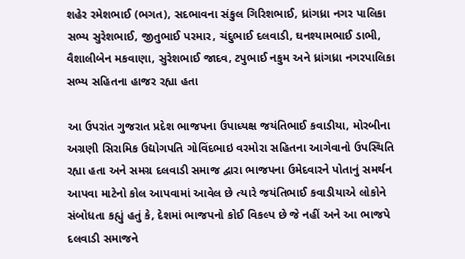શહેર રમેશભાઈ (ભગત), સદભાવના સંકુલ ગિરિશભાઈ, ધ્રાંગધ્રા નગર પાલિકા સભ્ય સુરેશભાઈ, જીતુભાઈ પરમાર, ચંદુભાઈ દલવાડી, ઘનશ્યામભાઈ ડાભી, વૈશાલીબેન મકવાણા, સુરેશભાઈ જાદવ, ટપુભાઈ નકુમ અને ધ્રાંગધ્રા નગરપાલિકા સભ્ય સહિતના હાજર રહ્યા હતા

આ ઉપરાંત ગુજરાત પ્રદેશ ભાજપના ઉપાધ્યક્ષ જયંતિભાઈ કવાડીયા, મોરબીના અગ્રણી સિરામિક ઉદ્યોગપતિ ગોવિંદભાઇ વરમોરા સહિતના આગેવાનો ઉપસ્થિતિ રહ્યા હતા અને સમગ્ર દલવાડી સમાજ દ્વારા ભાજપના ઉમેદવારને પોતાનું સમર્થન આપવા માટેનો કોલ આપવામાં આવેલ છે ત્યારે જયંતિભાઈ કવાડીયાએ લોકોને સંબોધતા કહ્યું હતું કે, દેશમાં ભાજપનો કોઈ વિકલ્પ છે જે નહીં અને આ ભાજપે દલવાડી સમાજને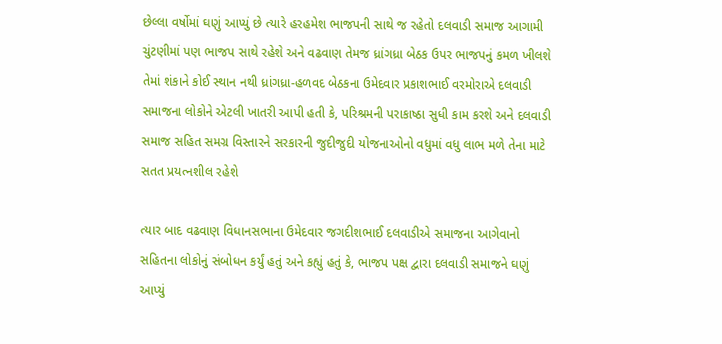છેલ્લા વર્ષોમાં ઘણું આપ્યું છે ત્યારે હરહમેશ ભાજપની સાથે જ રહેતો દલવાડી સમાજ આગામી ચુંટણીમાં પણ ભાજપ સાથે રહેશે અને વઢવાણ તેમજ ધ્રાંગધ્રા બેઠક ઉપર ભાજપનું કમળ ખીલશે તેમાં શંકાને કોઈ સ્થાન નથી ધ્રાંગધ્રા-હળવદ બેઠકના ઉમેદવાર પ્રકાશભાઈ વરમોરાએ દલવાડી સમાજના લોકોને એટલી ખાતરી આપી હતી કે, પરિશ્રમની પરાકાષ્ઠા સુધી કામ કરશે અને દલવાડી સમાજ સહિત સમગ્ર વિસ્તારને સરકારની જુદીજુદી યોજનાઓનો વધુમાં વધુ લાભ મળે તેના માટે સતત પ્રયત્નશીલ રહેશે

ત્યાર બાદ વઢવાણ વિધાનસભાના ઉમેદવાર જગદીશભાઈ દલવાડીએ સમાજના આગેવાનો સહિતના લોકોનું સંબોધન કર્યું હતું અને કહ્યું હતું કે, ભાજપ પક્ષ દ્વારા દલવાડી સમાજને ઘણું આપ્યું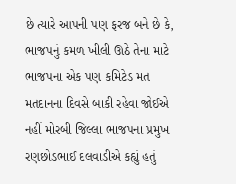છે ત્યારે આપની પણ ફરજ બને છે કે, ભાજપનું કમળ ખીલી ઊઠે તેના માટે ભાજપના એક પણ કમિટેડ મત મતદાનના દિવસે બાકી રહેવા જોઈએ નહીં મોરબી જિલ્લા ભાજપના પ્રમુખ રણછોડભાઈ દલવાડીએ કહ્યું હતું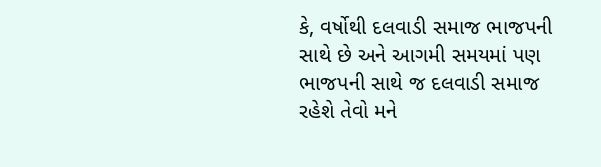કે, વર્ષોથી દલવાડી સમાજ ભાજપની સાથે છે અને આગમી સમયમાં પણ ભાજપની સાથે જ દલવાડી સમાજ રહેશે તેવો મને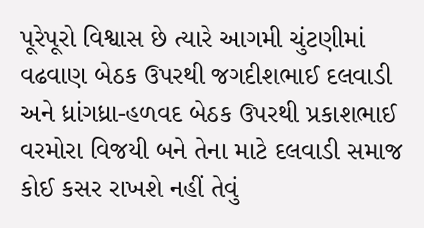પૂરેપૂરો વિશ્વાસ છે ત્યારે આગમી ચુંટણીમાં વઢવાણ બેઠક ઉપરથી જગદીશભાઈ દલવાડી અને ધ્રાંગધ્રા-હળવદ બેઠક ઉપરથી પ્રકાશભાઈ વરમોરા વિજયી બને તેના માટે દલવાડી સમાજ કોઈ કસર રાખશે નહીં તેવું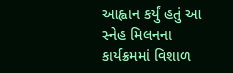આહ્વાન કર્યું હતું આ સ્નેહ મિલનના કાર્યક્રમમાં વિશાળ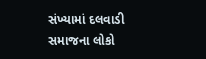સંખ્યામાં દલવાડી સમાજના લોકો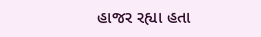હાજર રહ્યા હતા